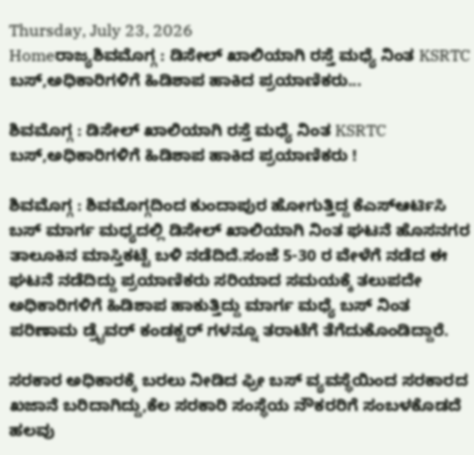Thursday, July 23, 2026
Homeರಾಜ್ಯಶಿವಮೊಗ್ಗ : ಡಿಸೇಲ್ ಖಾಲಿಯಾಗಿ ರಸ್ತೆ ಮಧ್ಯೆ ನಿಂತ KSRTC ಬಸ್,ಅಧಿಕಾರಿಗಳಿಗೆ ಹಿಡಿಶಾಪ ಹಾಕಿದ ಪ್ರಯಾಣಿಕರು...

ಶಿವಮೊಗ್ಗ : ಡಿಸೇಲ್ ಖಾಲಿಯಾಗಿ ರಸ್ತೆ ಮಧ್ಯೆ ನಿಂತ KSRTC ಬಸ್,ಅಧಿಕಾರಿಗಳಿಗೆ ಹಿಡಿಶಾಪ ಹಾಕಿದ ಪ್ರಯಾಣಿಕರು !

ಶಿವಮೊಗ್ಗ : ಶಿವಮೊಗ್ಗದಿಂದ ಕುಂದಾಪುರ ಹೋಗುತ್ತಿದ್ದ ಕೆಎಸ್ಆರ್ಟಿಸಿ ಬಸ್ ಮಾರ್ಗ ಮಧ್ಯದಲ್ಲಿ ಡಿಸೇಲ್ ಖಾಲಿಯಾಗಿ ನಿಂತ ಘಟನೆ ಹೊಸನಗರ ತಾಲೂಕಿನ ಮಾಸ್ತಿಕಟ್ಟೆ ಬಳಿ ನಡೆದಿದೆ.ಸಂಜೆ 5-30 ರ ವೇಳೆಗೆ ನಡೆದ ಈ ಘಟನೆ ನಡೆದಿದ್ದು ಪ್ರಯಾಣಿಕರು ಸರಿಯಾದ ಸಮಯಕ್ಕೆ ತಲುಪದೇ ಅಧಿಕಾರಿಗಳಿಗೆ ಹಿಡಿಶಾಪ ಹಾಕುತ್ತಿದ್ದು ಮಾರ್ಗ ಮಧ್ಯೆ ಬಸ್ ನಿಂತ ಪರಿಣಾಮ ಡ್ರೈವರ್ ಕಂಡಕ್ಟರ್ ಗಳನ್ನೂ ತರಾಟೆಗೆ ತೆಗೆದುಕೊಂಡಿದ್ದಾರೆ.

ಸರಕಾರ ಅಧಿಕಾರಕ್ಕೆ ಬರಲು ನೀಡಿದ ಫ್ರೀ ಬಸ್ ವ್ಯವಸ್ಥೆಯಿಂದ ಸರಕಾರದ ಖಜಾನೆ ಬರಿದಾಗಿದ್ದು,ಕೆಲ ಸರಕಾರಿ ಸಂಸ್ಥೆಯ ನೌಕರರಿಗೆ ಸಂಬಳಕೊಡದೆ ಹಲವು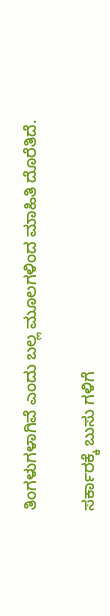ತಿಂಗಳುಗಳಾಗಿವೆ ಎಂದು ಬಲ್ಲ ಮೂಲಗಳಿಂದ ಮಾಹಿತಿ ದೊರೆತಿದೆ.

ಸರ್ಕಾರಕ್ಕೆ ಬುಸು ಗಳಿಗೆ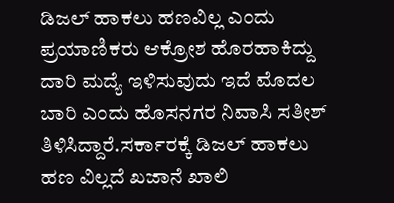ಡಿಜಲ್ ಹಾಕಲು ಹಣವಿಲ್ಲ ಎಂದು ಪ್ರಯಾಣಿಕರು ಆಕ್ರೋಶ ಹೊರಹಾಕಿದ್ದು ದಾರಿ ಮದ್ಯೆ ಇಳಿಸುವುದು ಇದೆ ಮೊದಲ ಬಾರಿ ಎಂದು ಹೊಸನಗರ ನಿವಾಸಿ ಸತೀಶ್ ತಿಳಿಸಿದ್ದಾರೆ.ಸರ್ಕಾರಕ್ಕೆ ಡಿಜಲ್ ಹಾಕಲು ಹಣ ವಿಲ್ಲದೆ ಖಜಾನೆ ಖಾಲಿ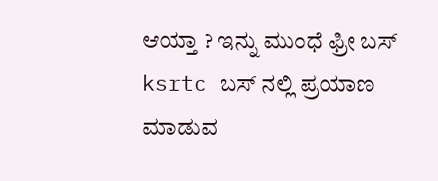ಆಯ್ತಾ ? ಇನ್ನು ಮುಂಧೆ ಫ್ರೀ ಬಸ್ ksrtc ಬಸ್ ನಲ್ಲಿ ಪ್ರಯಾಣ ಮಾಡುವ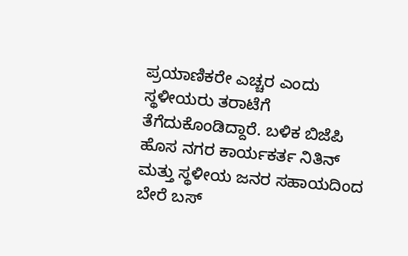ಪ್ರಯಾಣಿಕರೇ ಎಚ್ಚರ ಎಂದು ಸ್ಥಳೀಯರು ತರಾಟೆಗೆ ತೆಗೆದುಕೊಂಡಿದ್ದಾರೆ. ಬಳಿಕ ಬಿಜೆಪಿ ಹೊಸ ನಗರ ಕಾರ್ಯಕರ್ತ ನಿತಿನ್ ಮತ್ತು ಸ್ಥಳೀಯ ಜನರ ಸಹಾಯದಿಂದ ಬೇರೆ ಬಸ್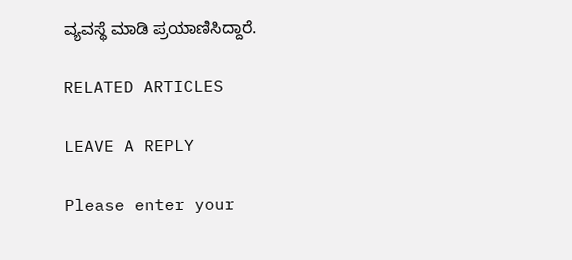ವ್ಯವಸ್ಥೆ ಮಾಡಿ ಪ್ರಯಾಣಿಸಿದ್ದಾರೆ.

RELATED ARTICLES

LEAVE A REPLY

Please enter your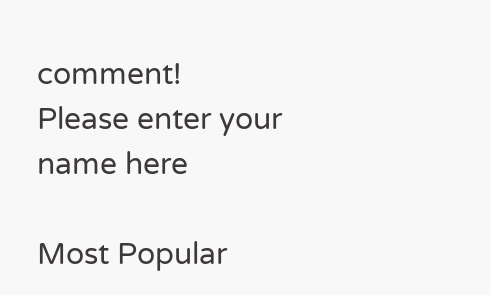comment!
Please enter your name here

Most Popular